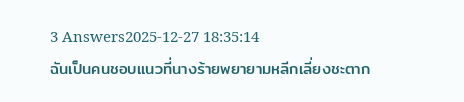3 Answers2025-12-27 18:35:14
ฉันเป็นคนชอบแนวที่นางร้ายพยายามหลีกเลี่ยงชะตาก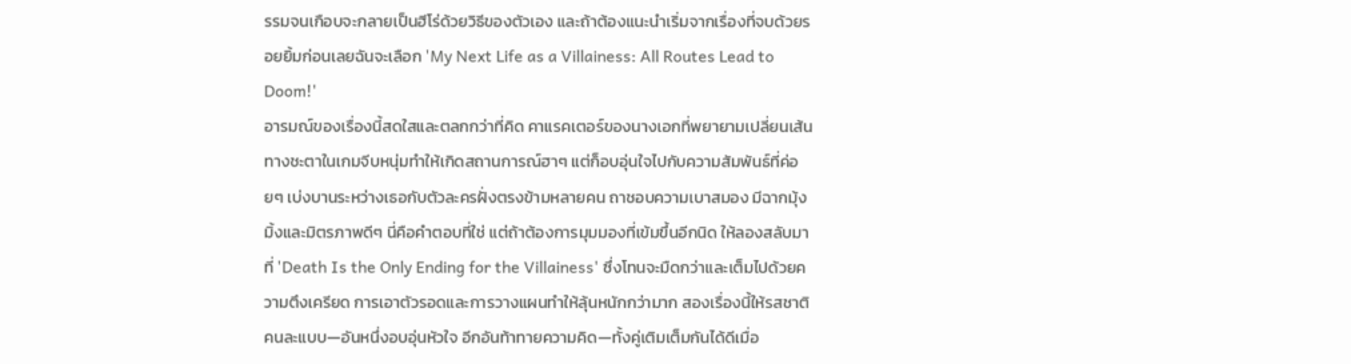รรมจนเกือบจะกลายเป็นฮีโร่ด้วยวิธีของตัวเอง และถ้าต้องแนะนำเริ่มจากเรื่องที่จบด้วยรอยยิ้มก่อนเลยฉันจะเลือก 'My Next Life as a Villainess: All Routes Lead to Doom!'
อารมณ์ของเรื่องนี้สดใสและตลกกว่าที่คิด คาแรคเตอร์ของนางเอกที่พยายามเปลี่ยนเส้นทางชะตาในเกมจีบหนุ่มทำให้เกิดสถานการณ์ฮาๆ แต่ก็อบอุ่นใจไปกับความสัมพันธ์ที่ค่อยๆ เบ่งบานระหว่างเธอกับตัวละครฝั่งตรงข้ามหลายคน ถาชอบความเบาสมอง มีฉากมุ้งมิ้งและมิตรภาพดีๆ นี่คือคำตอบที่ใช่ แต่ถ้าต้องการมุมมองที่เข้มขึ้นอีกนิด ให้ลองสลับมาที่ 'Death Is the Only Ending for the Villainess' ซึ่งโทนจะมืดกว่าและเต็มไปด้วยความตึงเครียด การเอาตัวรอดและการวางแผนทำให้ลุ้นหนักกว่ามาก สองเรื่องนี้ให้รสชาติคนละแบบ—อันหนึ่งอบอุ่นหัวใจ อีกอันท้าทายความคิด—ทั้งคู่เติมเต็มกันได้ดีเมื่อ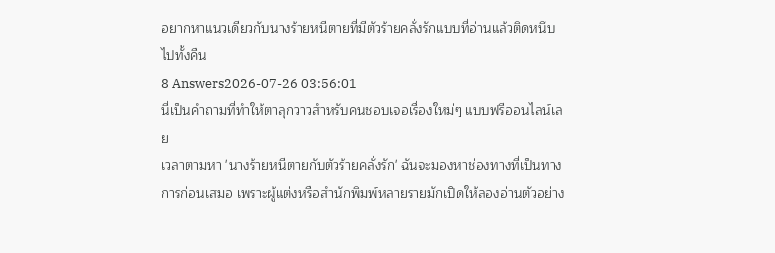อยากหาแนวเดียวกับนางร้ายหนีตายที่มีตัวร้ายคลั่งรักแบบที่อ่านแล้วติดหนึบไปทั้งคืน
8 Answers2026-07-26 03:56:01
นี่เป็นคำถามที่ทำให้ตาลุกวาวสำหรับคนชอบเจอเรื่องใหม่ๆ แบบฟรีออนไลน์เลย
เวลาตามหา 'นางร้ายหนีตายกับตัวร้ายคลั่งรัก' ฉันจะมองหาช่องทางที่เป็นทางการก่อนเสมอ เพราะผู้แต่งหรือสำนักพิมพ์หลายรายมักเปิดให้ลองอ่านตัวอย่าง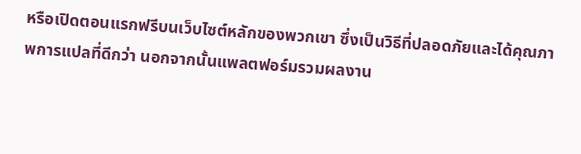หรือเปิดตอนแรกฟรีบนเว็บไซต์หลักของพวกเขา ซึ่งเป็นวิธีที่ปลอดภัยและได้คุณภาพการแปลที่ดีกว่า นอกจากนั้นแพลตฟอร์มรวมผลงาน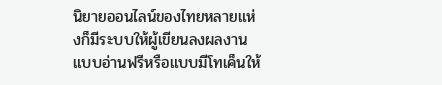นิยายออนไลน์ของไทยหลายแห่งก็มีระบบให้ผู้เขียนลงผลงานแบบอ่านฟรีหรือแบบมีโทเค็นให้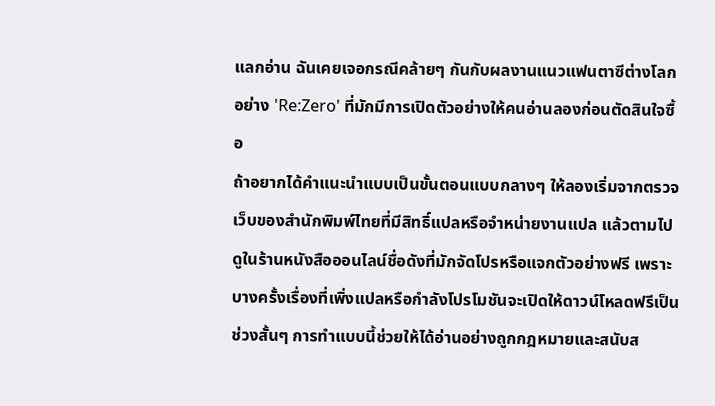แลกอ่าน ฉันเคยเจอกรณีคล้ายๆ กันกับผลงานแนวแฟนตาซีต่างโลกอย่าง 'Re:Zero' ที่มักมีการเปิดตัวอย่างให้คนอ่านลองก่อนตัดสินใจซื้อ
ถ้าอยากได้คำแนะนำแบบเป็นขั้นตอนแบบกลางๆ ให้ลองเริ่มจากตรวจเว็บของสำนักพิมพ์ไทยที่มีสิทธิ์แปลหรือจำหน่ายงานแปล แล้วตามไปดูในร้านหนังสือออนไลน์ชื่อดังที่มักจัดโปรหรือแจกตัวอย่างฟรี เพราะบางครั้งเรื่องที่เพิ่งแปลหรือกำลังโปรโมชันจะเปิดให้ดาวน์โหลดฟรีเป็นช่วงสั้นๆ การทำแบบนี้ช่วยให้ได้อ่านอย่างถูกกฎหมายและสนับส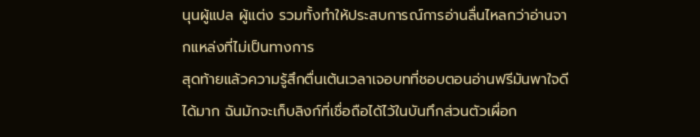นุนผู้แปล ผู้แต่ง รวมทั้งทำให้ประสบการณ์การอ่านลื่นไหลกว่าอ่านจากแหล่งที่ไม่เป็นทางการ
สุดท้ายแล้วความรู้สึกตื่นเต้นเวลาเจอบทที่ชอบตอนอ่านฟรีมันพาใจดีได้มาก ฉันมักจะเก็บลิงก์ที่เชื่อถือได้ไว้ในบันทึกส่วนตัวเผื่อก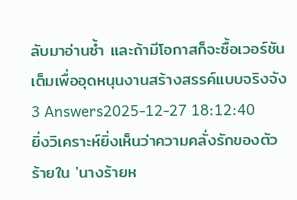ลับมาอ่านซ้ำ และถ้ามีโอกาสก็จะซื้อเวอร์ชันเต็มเพื่ออุดหนุนงานสร้างสรรค์แบบจริงจัง
3 Answers2025-12-27 18:12:40
ยิ่งวิเคราะห์ยิ่งเห็นว่าความคลั่งรักของตัวร้ายใน 'นางร้ายห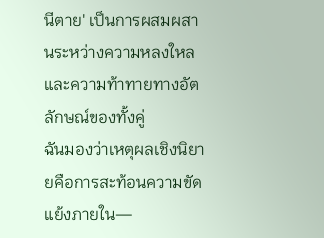นีตาย' เป็นการผสมผสานระหว่างความหลงใหลและความท้าทายทางอัตลักษณ์ของทั้งคู่
ฉันมองว่าเหตุผลเชิงนิยายคือการสะท้อนความขัดแย้งภายใน—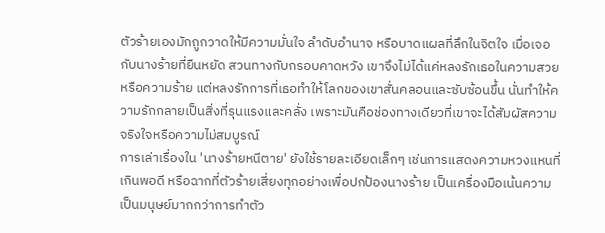ตัวร้ายเองมักถูกวาดให้มีความมั่นใจ ลำดับอำนาจ หรือบาดแผลที่ลึกในจิตใจ เมื่อเจอกับนางร้ายที่ยืนหยัด สวนทางกับกรอบคาดหวัง เขาจึงไม่ได้แค่หลงรักเธอในความสวยหรือความร้าย แต่หลงรักการที่เธอทำให้โลกของเขาสั่นคลอนและซับซ้อนขึ้น นั่นทำให้ความรักกลายเป็นสิ่งที่รุนแรงและคลั่ง เพราะมันคือช่องทางเดียวที่เขาจะได้สัมผัสความจริงใจหรือความไม่สมบูรณ์
การเล่าเรื่องใน 'นางร้ายหนีตาย' ยังใช้รายละเอียดเล็กๆ เช่นการแสดงความหวงแหนที่เกินพอดี หรือฉากที่ตัวร้ายเสี่ยงทุกอย่างเพื่อปกป้องนางร้าย เป็นเครื่องมือเน้นความเป็นมนุษย์มากกว่าการทำตัว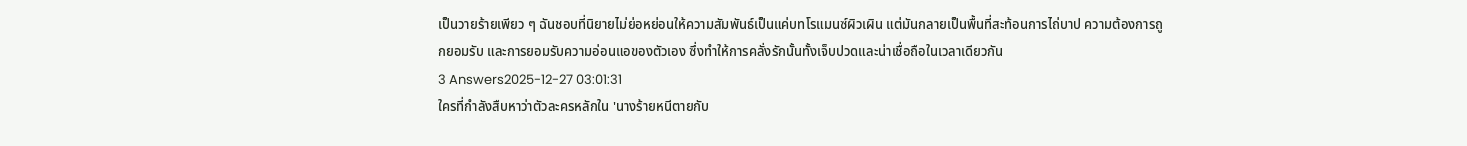เป็นวายร้ายเพียว ๆ ฉันชอบที่นิยายไม่ย่อหย่อนให้ความสัมพันธ์เป็นแค่บทโรแมนซ์ผิวเผิน แต่มันกลายเป็นพื้นที่สะท้อนการไถ่บาป ความต้องการถูกยอมรับ และการยอมรับความอ่อนแอของตัวเอง ซึ่งทำให้การคลั่งรักนั้นทั้งเจ็บปวดและน่าเชื่อถือในเวลาเดียวกัน
3 Answers2025-12-27 03:01:31
ใครที่กำลังสืบหาว่าตัวละครหลักใน 'นางร้ายหนีตายกับ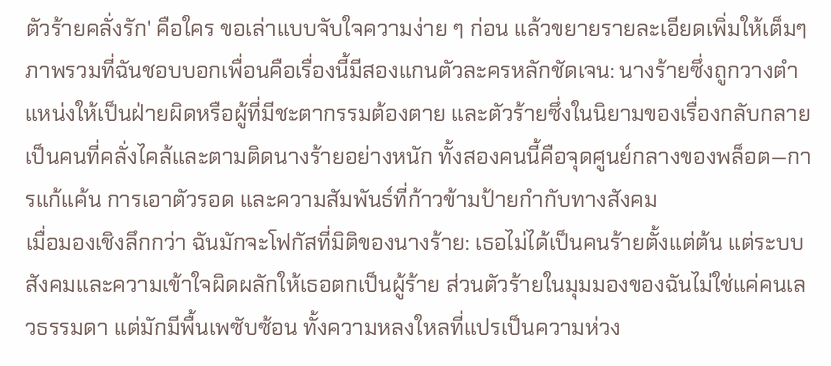ตัวร้ายคลั่งรัก' คือใคร ขอเล่าแบบจับใจความง่าย ๆ ก่อน แล้วขยายรายละเอียดเพิ่มให้เต็มๆ
ภาพรวมที่ฉันชอบบอกเพื่อนคือเรื่องนี้มีสองแกนตัวละครหลักชัดเจน: นางร้ายซึ่งถูกวางตำแหน่งให้เป็นฝ่ายผิดหรือผู้ที่มีชะตากรรมต้องตาย และตัวร้ายซึ่งในนิยามของเรื่องกลับกลายเป็นคนที่คลั่งไคล้และตามติดนางร้ายอย่างหนัก ทั้งสองคนนี้คือจุดศูนย์กลางของพล็อต—การแก้แค้น การเอาตัวรอด และความสัมพันธ์ที่ก้าวข้ามป้ายกำกับทางสังคม
เมื่อมองเชิงลึกกว่า ฉันมักจะโฟกัสที่มิติของนางร้าย: เธอไม่ได้เป็นคนร้ายตั้งแต่ต้น แต่ระบบสังคมและความเข้าใจผิดผลักให้เธอตกเป็นผู้ร้าย ส่วนตัวร้ายในมุมมองของฉันไม่ใช่แค่คนเลวธรรมดา แต่มักมีพื้นเพซับซ้อน ทั้งความหลงใหลที่แปรเป็นความห่วง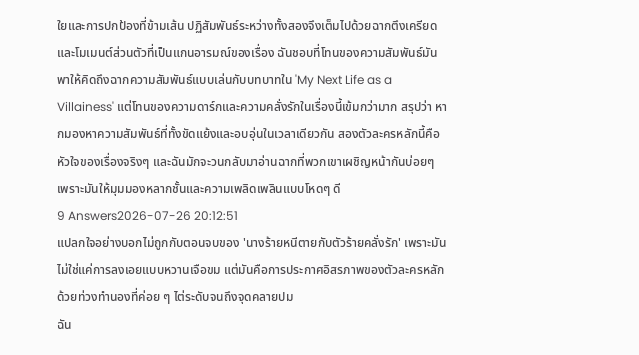ใยและการปกป้องที่ข้ามเส้น ปฏิสัมพันธ์ระหว่างทั้งสองจึงเต็มไปด้วยฉากตึงเครียดและโมเมนต์ส่วนตัวที่เป็นแกนอารมณ์ของเรื่อง ฉันชอบที่โทนของความสัมพันธ์มันพาให้คิดถึงฉากความสัมพันธ์แบบเล่นกับบทบาทใน 'My Next Life as a Villainess' แต่โทนของความดาร์กและความคลั่งรักในเรื่องนี้เข้มกว่ามาก สรุปว่า หากมองหาความสัมพันธ์ที่ทั้งขัดแย้งและอบอุ่นในเวลาเดียวกัน สองตัวละครหลักนี้คือหัวใจของเรื่องจริงๆ และฉันมักจะวนกลับมาอ่านฉากที่พวกเขาเผชิญหน้ากันบ่อยๆ เพราะมันให้มุมมองหลากชั้นและความเพลิดเพลินแบบโหดๆ ดี
9 Answers2026-07-26 20:12:51
แปลกใจอย่างบอกไม่ถูกกับตอนจบของ 'นางร้ายหนีตายกับตัวร้ายคลั่งรัก' เพราะมันไม่ใช่แค่การลงเอยแบบหวานเจือขม แต่มันคือการประกาศอิสรภาพของตัวละครหลักด้วยท่วงทำนองที่ค่อย ๆ ไต่ระดับจนถึงจุดคลายปม
ฉัน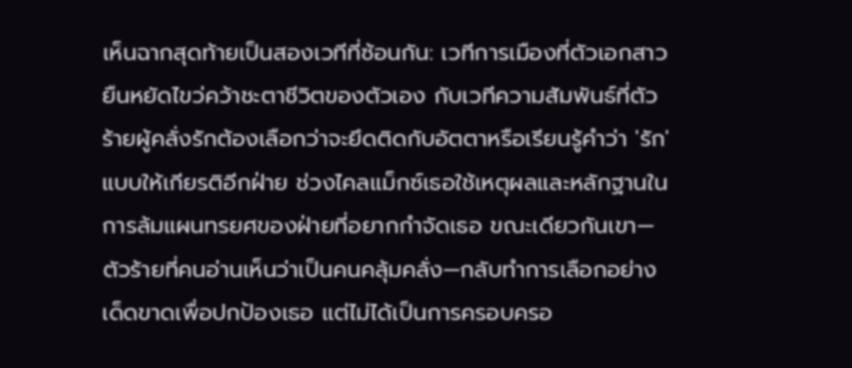เห็นฉากสุดท้ายเป็นสองเวทีที่ซ้อนกัน: เวทีการเมืองที่ตัวเอกสาวยืนหยัดไขว่คว้าชะตาชีวิตของตัวเอง กับเวทีความสัมพันธ์ที่ตัวร้ายผู้คลั่งรักต้องเลือกว่าจะยึดติดกับอัตตาหรือเรียนรู้คำว่า 'รัก' แบบให้เกียรติอีกฝ่าย ช่วงไคลแม็กซ์เธอใช้เหตุผลและหลักฐานในการล้มแผนทรยศของฝ่ายที่อยากกำจัดเธอ ขณะเดียวกันเขา—ตัวร้ายที่คนอ่านเห็นว่าเป็นคนคลุ้มคลั่ง—กลับทำการเลือกอย่างเด็ดขาดเพื่อปกป้องเธอ แต่ไม่ได้เป็นการครอบครอ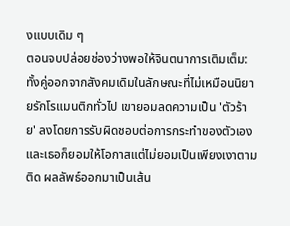งแบบเดิม ๆ
ตอนจบปล่อยช่องว่างพอให้จินตนาการเติมเต็ม: ทั้งคู่ออกจากสังคมเดิมในลักษณะที่ไม่เหมือนนิยายรักโรแมนติกทั่วไป เขายอมลดความเป็น 'ตัวร้าย' ลงโดยการรับผิดชอบต่อการกระทำของตัวเอง และเธอก็ยอมให้โอกาสแต่ไม่ยอมเป็นเพียงเงาตามติด ผลลัพธ์ออกมาเป็นเส้น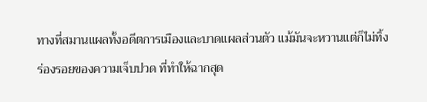ทางที่สมานแผลทั้งอดีตการเมืองและบาดแผลส่วนตัว แม้มันจะหวานแต่ก็ไม่ทิ้งร่องรอยของความเจ็บปวด ที่ทำให้ฉากสุด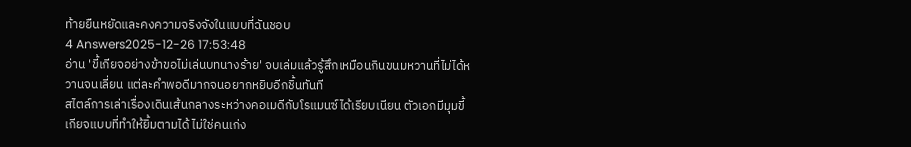ท้ายยืนหยัดและคงความจริงจังในแบบที่ฉันชอบ
4 Answers2025-12-26 17:53:48
อ่าน 'ขี้เกียจอย่างข้าขอไม่เล่นบทนางร้าย' จบเล่มแล้วรู้สึกเหมือนกินขนมหวานที่ไม่ได้หวานจนเลี่ยน แต่ละคำพอดีมากจนอยากหยิบอีกชิ้นทันที
สไตล์การเล่าเรื่องเดินเส้นกลางระหว่างคอเมดีกับโรแมนซ์ได้เรียบเนียน ตัวเอกมีมุมขี้เกียจแบบที่ทำให้ยิ้มตามได้ ไม่ใช่คนเก่ง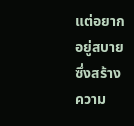แต่อยากอยู่สบาย ซึ่งสร้างความ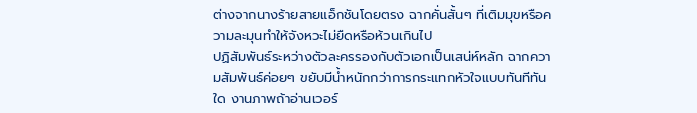ต่างจากนางร้ายสายแอ็กชันโดยตรง ฉากคั่นสั้นๆ ที่เติมมุขหรือความละมุนทำให้จังหวะไม่ยืดหรือห้วนเกินไป
ปฏิสัมพันธ์ระหว่างตัวละครรองกับตัวเอกเป็นเสน่ห์หลัก ฉากความสัมพันธ์ค่อยๆ ขยับมีน้ำหนักกว่าการกระแทกหัวใจแบบทันทีทันใด งานภาพถ้าอ่านเวอร์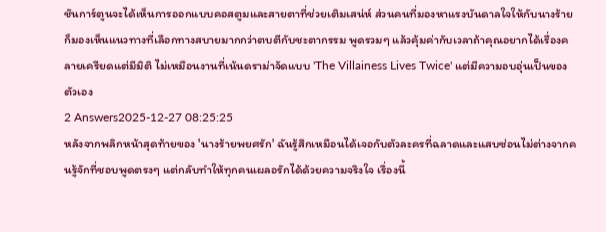ชันการ์ตูนจะได้เห็นการออกแบบคอสตูมและสายตาที่ช่วยเติมเสน่ห์ ส่วนคนที่มองหาแรงบันดาลใจให้กับนางร้ายก็มองเห็นแนวทางที่เลือกทางสบายมากกว่าตบตีกับชะตากรรม พูดรวมๆ แล้วคุ้มค่ากับเวลาถ้าคุณอยากได้เรื่องคลายเครียดแต่มีมิติ ไม่เหมือนงานที่เน้นดราม่าจัดแบบ 'The Villainess Lives Twice' แต่มีความอบอุ่นเป็นของตัวเอง
2 Answers2025-12-27 08:25:25
หลังจากพลิกหน้าสุดท้ายของ 'นางร้ายพยศรัก' ฉันรู้สึกเหมือนได้เจอกับตัวละครที่ฉลาดและแสบซ่อนไม่ต่างจากคนรู้จักที่ชอบพูดตรงๆ แต่กลับทำให้ทุกคนเผลอรักได้ด้วยความจริงใจ เรื่องนี้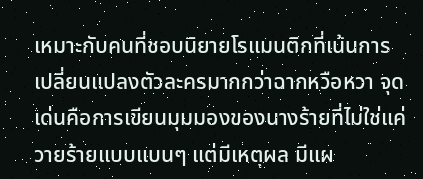เหมาะกับคนที่ชอบนิยายโรแมนติกที่เน้นการเปลี่ยนแปลงตัวละครมากกว่าฉากหวือหวา จุดเด่นคือการเขียนมุมมองของนางร้ายที่ไม่ใช่แค่วายร้ายแบบแบนๆ แต่มีเหตุผล มีแผ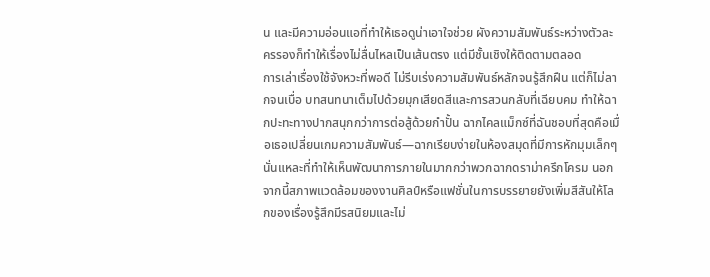น และมีความอ่อนแอที่ทำให้เธอดูน่าเอาใจช่วย ผังความสัมพันธ์ระหว่างตัวละครรองก็ทำให้เรื่องไม่ลื่นไหลเป็นเส้นตรง แต่มีชั้นเชิงให้ติดตามตลอด
การเล่าเรื่องใช้จังหวะที่พอดี ไม่รีบเร่งความสัมพันธ์หลักจนรู้สึกฝืน แต่ก็ไม่ลากจนเบื่อ บทสนทนาเต็มไปด้วยมุกเสียดสีและการสวนกลับที่เฉียบคม ทำให้ฉากปะทะทางปากสนุกกว่าการต่อสู้ด้วยกำปั้น ฉากไคลแม็กซ์ที่ฉันชอบที่สุดคือเมื่อเธอเปลี่ยนเกมความสัมพันธ์—ฉากเรียบง่ายในห้องสมุดที่มีการหักมุมเล็กๆ นั่นแหละที่ทำให้เห็นพัฒนาการภายในมากกว่าพวกฉากดราม่าครึกโครม นอกจากนี้สภาพแวดล้อมของงานศิลป์หรือแฟชั่นในการบรรยายยังเพิ่มสีสันให้โลกของเรื่องรู้สึกมีรสนิยมและไม่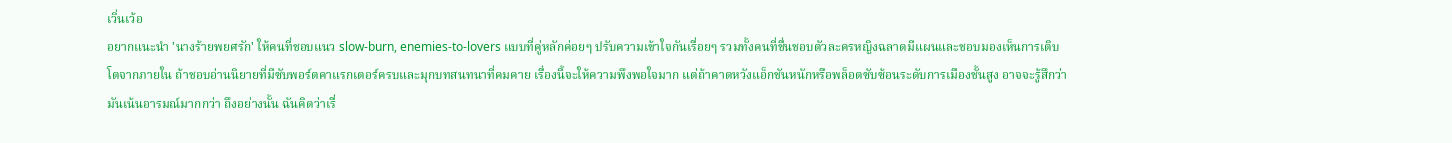เวิ่นเว้อ
อยากแนะนำ 'นางร้ายพยศรัก' ให้คนที่ชอบแนว slow-burn, enemies-to-lovers แบบที่คู่หลักค่อยๆ ปรับความเข้าใจกันเรื่อยๆ รวมทั้งคนที่ชื่นชอบตัวละครหญิงฉลาดมีแผนและชอบมองเห็นการเติบโตจากภายใน ถ้าชอบอ่านนิยายที่มีซับพอร์ตคาแรกเตอร์ครบและมุกบทสนทนาที่คมคาย เรื่องนี้จะให้ความพึงพอใจมาก แต่ถ้าคาดหวังแอ็กชันหนักหรือพล็อตซับซ้อนระดับการเมืองชั้นสูง อาจจะรู้สึกว่ามันเน้นอารมณ์มากกว่า ถึงอย่างนั้น ฉันคิดว่าเรื่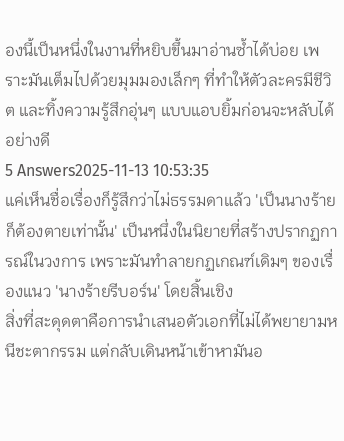องนี้เป็นหนึ่งในงานที่หยิบขึ้นมาอ่านซ้ำได้บ่อย เพราะมันเต็มไปด้วยมุมมองเล็กๆ ที่ทำให้ตัวละครมีชีวิต และทิ้งความรู้สึกอุ่นๆ แบบแอบยิ้มก่อนจะหลับได้อย่างดี
5 Answers2025-11-13 10:53:35
แค่เห็นชื่อเรื่องก็รู้สึกว่าไม่ธรรมดาแล้ว 'เป็นนางร้ายก็ต้องตายเท่านั้น' เป็นหนึ่งในนิยายที่สร้างปรากฏการณ์ในวงการ เพราะมันทำลายกฏเกณฑ์เดิมๆ ของเรื่องแนว 'นางร้ายรีบอร์น' โดยสิ้นเชิง
สิ่งที่สะดุดตาคือการนำเสนอตัวเอกที่ไม่ได้พยายามหนีชะตากรรม แต่กลับเดินหน้าเข้าหามันอ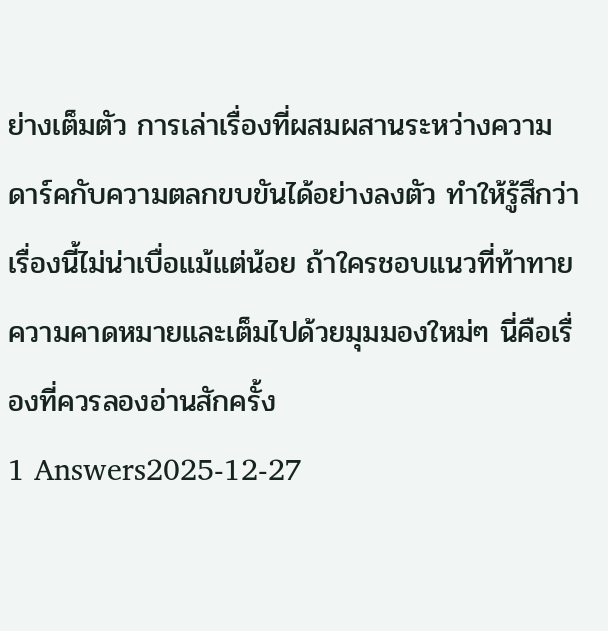ย่างเต็มตัว การเล่าเรื่องที่ผสมผสานระหว่างความดาร์คกับความตลกขบขันได้อย่างลงตัว ทำให้รู้สึกว่าเรื่องนี้ไม่น่าเบื่อแม้แต่น้อย ถ้าใครชอบแนวที่ท้าทายความคาดหมายและเต็มไปด้วยมุมมองใหม่ๆ นี่คือเรื่องที่ควรลองอ่านสักครั้ง
1 Answers2025-12-27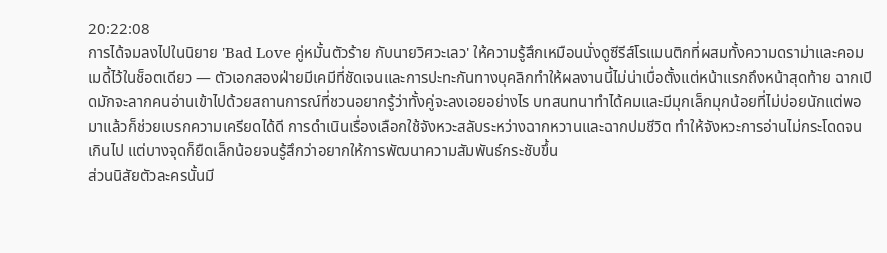20:22:08
การได้จมลงไปในนิยาย 'Bad Love คู่หมั้นตัวร้าย กับนายวิศวะเลว' ให้ความรู้สึกเหมือนนั่งดูซีรีส์โรแมนติกที่ผสมทั้งความดราม่าและคอมเมดี้ไว้ในช็อตเดียว — ตัวเอกสองฝ่ายมีเคมีที่ชัดเจนและการปะทะกันทางบุคลิกทำให้ผลงานนี้ไม่น่าเบื่อตั้งแต่หน้าแรกถึงหน้าสุดท้าย ฉากเปิดมักจะลากคนอ่านเข้าไปด้วยสถานการณ์ที่ชวนอยากรู้ว่าทั้งคู่จะลงเอยอย่างไร บทสนทนาทำได้คมและมีมุกเล็กมุกน้อยที่ไม่บ่อยนักแต่พอมาแล้วก็ช่วยเบรกความเครียดได้ดี การดำเนินเรื่องเลือกใช้จังหวะสลับระหว่างฉากหวานและฉากปมชีวิต ทำให้จังหวะการอ่านไม่กระโดดจนเกินไป แต่บางจุดก็ยืดเล็กน้อยจนรู้สึกว่าอยากให้การพัฒนาความสัมพันธ์กระชับขึ้น
ส่วนนิสัยตัวละครนั้นมี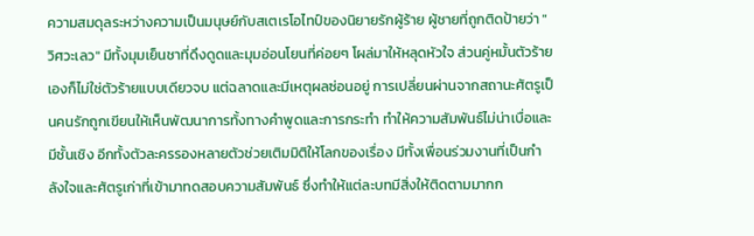ความสมดุลระหว่างความเป็นมนุษย์กับสเตเรโอไทป์ของนิยายรักผู้ร้าย ผู้ชายที่ถูกติดป้ายว่า "วิศวะเลว" มีทั้งมุมเย็นชาที่ดึงดูดและมุมอ่อนโยนที่ค่อยๆ โผล่มาให้หลุดหัวใจ ส่วนคู่หมั้นตัวร้ายเองก็ไม่ใช่ตัวร้ายแบบเดียวจบ แต่ฉลาดและมีเหตุผลซ่อนอยู่ การเปลี่ยนผ่านจากสถานะศัตรูเป็นคนรักถูกเขียนให้เห็นพัฒนาการทั้งทางคำพูดและการกระทำ ทำให้ความสัมพันธ์ไม่น่าเบื่อและมีชั้นเชิง อีกทั้งตัวละครรองหลายตัวช่วยเติมมิติให้โลกของเรื่อง มีทั้งเพื่อนร่วมงานที่เป็นกำลังใจและศัตรูเก่าที่เข้ามาทดสอบความสัมพันธ์ ซึ่งทำให้แต่ละบทมีสิ่งให้ติดตามมากก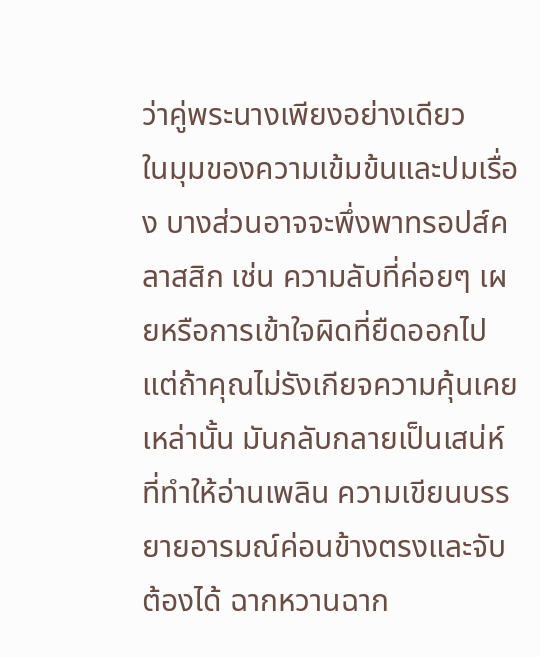ว่าคู่พระนางเพียงอย่างเดียว
ในมุมของความเข้มข้นและปมเรื่อง บางส่วนอาจจะพึ่งพาทรอปส์คลาสสิก เช่น ความลับที่ค่อยๆ เผยหรือการเข้าใจผิดที่ยืดออกไป แต่ถ้าคุณไม่รังเกียจความคุ้นเคยเหล่านั้น มันกลับกลายเป็นเสน่ห์ที่ทำให้อ่านเพลิน ความเขียนบรรยายอารมณ์ค่อนข้างตรงและจับต้องได้ ฉากหวานฉาก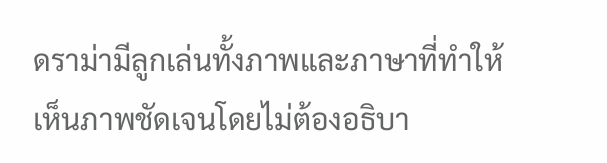ดราม่ามีลูกเล่นทั้งภาพและภาษาที่ทำให้เห็นภาพชัดเจนโดยไม่ต้องอธิบา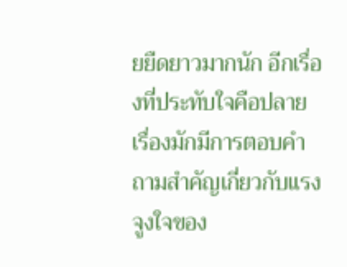ยยืดยาวมากนัก อีกเรื่องที่ประทับใจคือปลายเรื่องมักมีการตอบคำถามสำคัญเกี่ยวกับแรงจูงใจของ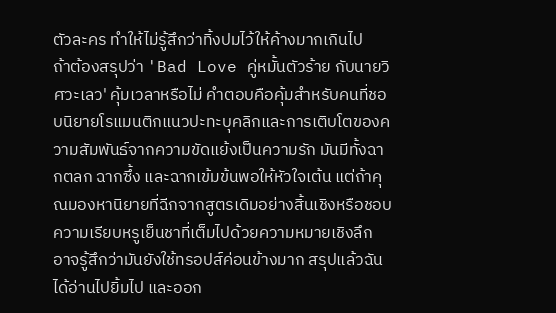ตัวละคร ทำให้ไม่รู้สึกว่าทิ้งปมไว้ให้ค้างมากเกินไป
ถ้าต้องสรุปว่า 'Bad Love คู่หมั้นตัวร้าย กับนายวิศวะเลว' คุ้มเวลาหรือไม่ คำตอบคือคุ้มสำหรับคนที่ชอบนิยายโรแมนติกแนวปะทะบุคลิกและการเติบโตของความสัมพันธ์จากความขัดแย้งเป็นความรัก มันมีทั้งฉากตลก ฉากซึ้ง และฉากเข้มข้นพอให้หัวใจเต้น แต่ถ้าคุณมองหานิยายที่ฉีกจากสูตรเดิมอย่างสิ้นเชิงหรือชอบความเรียบหรูเย็นชาที่เต็มไปด้วยความหมายเชิงลึก อาจรู้สึกว่ามันยังใช้ทรอปส์ค่อนข้างมาก สรุปแล้วฉันได้อ่านไปยิ้มไป และออก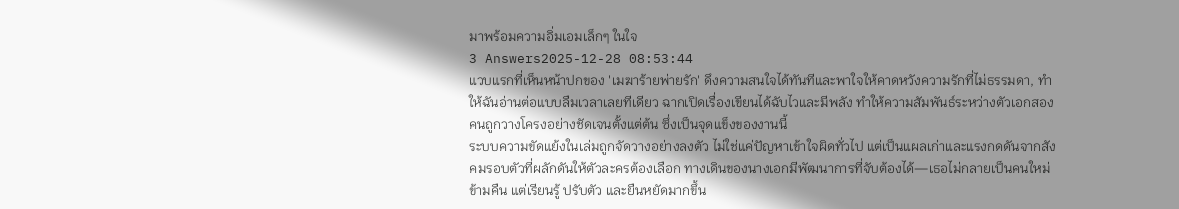มาพร้อมความอิ่มเอมเล็กๆ ในใจ
3 Answers2025-12-28 08:53:44
แวบแรกที่เห็นหน้าปกของ 'เมฆาร้ายพ่ายรัก' ดึงความสนใจได้ทันทีและพาใจให้คาดหวังความรักที่ไม่ธรรมดา, ทำให้ฉันอ่านต่อแบบลืมเวลาเลยทีเดียว ฉากเปิดเรื่องเขียนได้ฉับไวและมีพลัง ทำให้ความสัมพันธ์ระหว่างตัวเอกสองคนถูกวางโครงอย่างชัดเจนตั้งแต่ต้น ซึ่งเป็นจุดแข็งของงานนี้
ระบบความขัดแย้งในเล่มถูกจัดวางอย่างลงตัว ไม่ใช่แค่ปัญหาเข้าใจผิดทั่วไป แต่เป็นแผลเก่าและแรงกดดันจากสังคมรอบตัวที่ผลักดันให้ตัวละครต้องเลือก ทางเดินของนางเอกมีพัฒนาการที่จับต้องได้—เธอไม่กลายเป็นคนใหม่ข้ามคืน แต่เรียนรู้ ปรับตัว และยืนหยัดมากขึ้น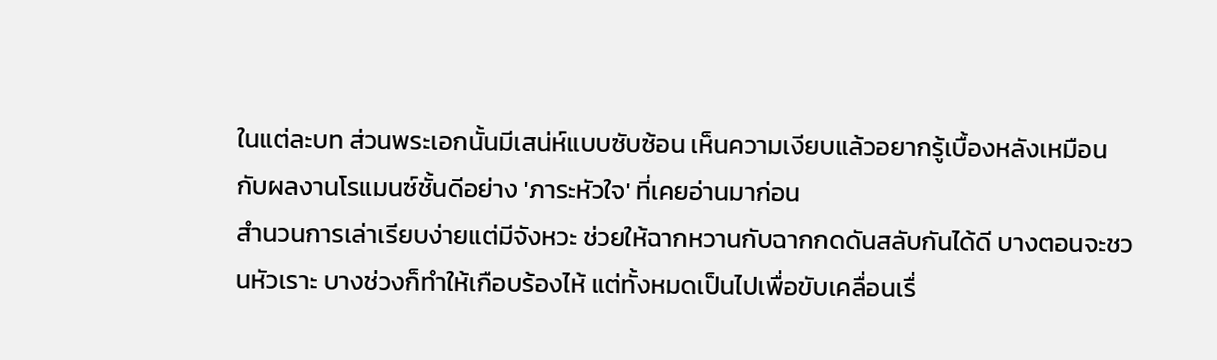ในแต่ละบท ส่วนพระเอกนั้นมีเสน่ห์แบบซับซ้อน เห็นความเงียบแล้วอยากรู้เบื้องหลังเหมือนกับผลงานโรแมนซ์ชั้นดีอย่าง 'ภาระหัวใจ' ที่เคยอ่านมาก่อน
สำนวนการเล่าเรียบง่ายแต่มีจังหวะ ช่วยให้ฉากหวานกับฉากกดดันสลับกันได้ดี บางตอนจะชวนหัวเราะ บางช่วงก็ทำให้เกือบร้องไห้ แต่ทั้งหมดเป็นไปเพื่อขับเคลื่อนเรื่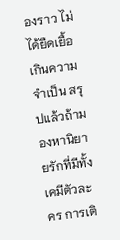องราว ไม่ได้ยืดเยื้อเกินความจำเป็น สรุปแล้วถ้ามองหานิยายรักที่มีทั้งเคมีตัวละคร การเติ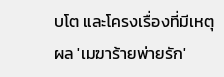บโต และโครงเรื่องที่มีเหตุผล 'เมฆาร้ายพ่ายรัก'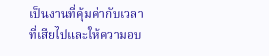เป็นงานที่คุ้มค่ากับเวลาที่เสียไปและให้ความอบ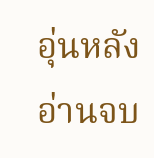อุ่นหลังอ่านจบ